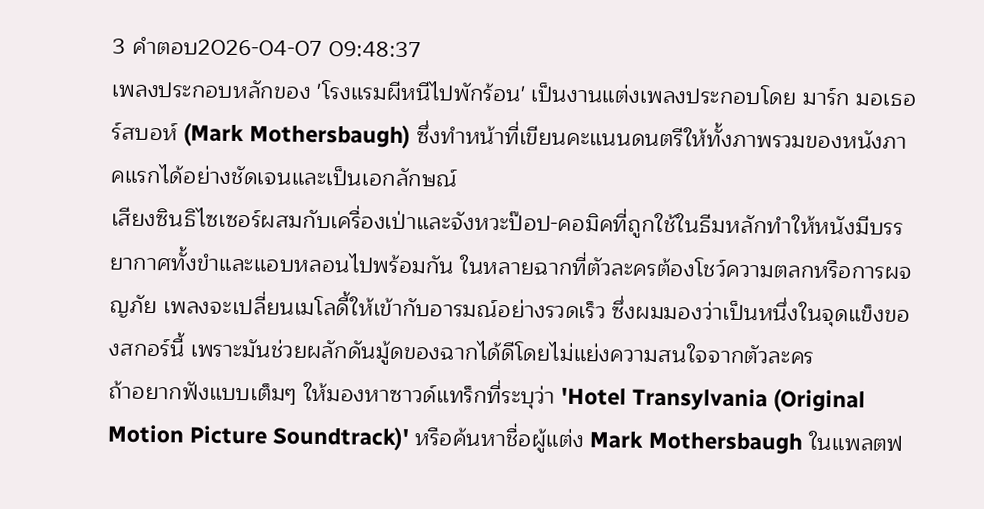3 คำตอบ2026-04-07 09:48:37
เพลงประกอบหลักของ 'โรงแรมผีหนีไปพักร้อน' เป็นงานแต่งเพลงประกอบโดย มาร์ก มอเธอร์สบอห์ (Mark Mothersbaugh) ซึ่งทำหน้าที่เขียนคะแนนดนตรีให้ทั้งภาพรวมของหนังภาคแรกได้อย่างชัดเจนและเป็นเอกลักษณ์
เสียงซินธิไซเซอร์ผสมกับเครื่องเป่าและจังหวะป๊อป-คอมิคที่ถูกใช้ในธีมหลักทำให้หนังมีบรรยากาศทั้งขำและแอบหลอนไปพร้อมกัน ในหลายฉากที่ตัวละครต้องโชว์ความตลกหรือการผจญภัย เพลงจะเปลี่ยนเมโลดี้ให้เข้ากับอารมณ์อย่างรวดเร็ว ซึ่งผมมองว่าเป็นหนึ่งในจุดแข็งของสกอร์นี้ เพราะมันช่วยผลักดันมู้ดของฉากได้ดีโดยไม่แย่งความสนใจจากตัวละคร
ถ้าอยากฟังแบบเต็มๆ ให้มองหาซาวด์แทร็กที่ระบุว่า 'Hotel Transylvania (Original Motion Picture Soundtrack)' หรือค้นหาชื่อผู้แต่ง Mark Mothersbaugh ในแพลตฟ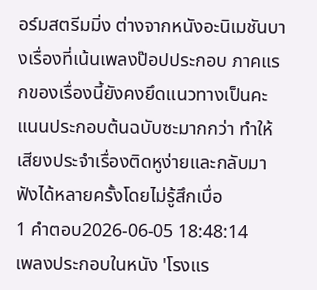อร์มสตรีมมิ่ง ต่างจากหนังอะนิเมชันบางเรื่องที่เน้นเพลงป๊อปประกอบ ภาคแรกของเรื่องนี้ยังคงยึดแนวทางเป็นคะแนนประกอบต้นฉบับซะมากกว่า ทำให้เสียงประจำเรื่องติดหูง่ายและกลับมาฟังได้หลายครั้งโดยไม่รู้สึกเบื่อ
1 คำตอบ2026-06-05 18:48:14
เพลงประกอบในหนัง 'โรงแร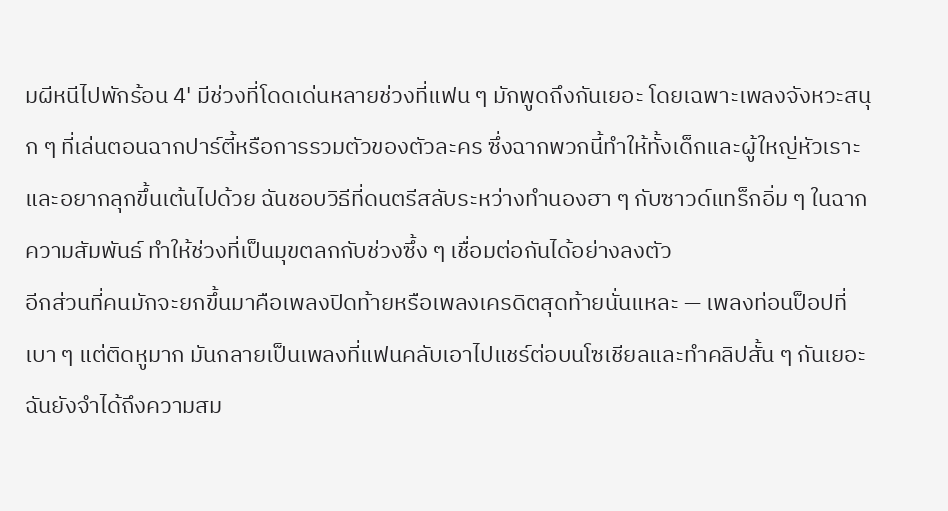มผีหนีไปพักร้อน 4' มีช่วงที่โดดเด่นหลายช่วงที่แฟน ๆ มักพูดถึงกันเยอะ โดยเฉพาะเพลงจังหวะสนุก ๆ ที่เล่นตอนฉากปาร์ตี้หรือการรวมตัวของตัวละคร ซึ่งฉากพวกนี้ทำให้ทั้งเด็กและผู้ใหญ่หัวเราะและอยากลุกขึ้นเต้นไปด้วย ฉันชอบวิธีที่ดนตรีสลับระหว่างทำนองฮา ๆ กับซาวด์แทร็กอิ่ม ๆ ในฉากความสัมพันธ์ ทำให้ช่วงที่เป็นมุขตลกกับช่วงซึ้ง ๆ เชื่อมต่อกันได้อย่างลงตัว
อีกส่วนที่คนมักจะยกขึ้นมาคือเพลงปิดท้ายหรือเพลงเครดิตสุดท้ายนั่นแหละ — เพลงท่อนป็อปที่เบา ๆ แต่ติดหูมาก มันกลายเป็นเพลงที่แฟนคลับเอาไปแชร์ต่อบนโซเชียลและทำคลิปสั้น ๆ กันเยอะ ฉันยังจำได้ถึงความสม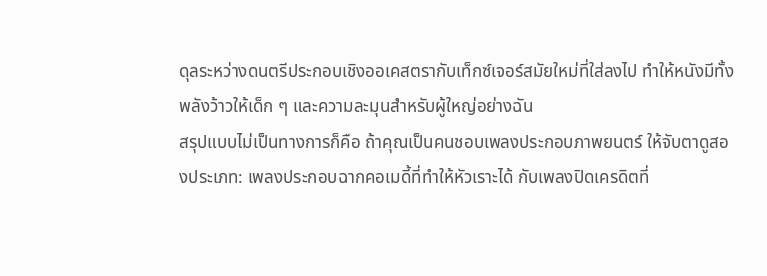ดุลระหว่างดนตรีประกอบเชิงออเคสตรากับเท็กซ์เจอร์สมัยใหม่ที่ใส่ลงไป ทำให้หนังมีทั้งพลังว้าวให้เด็ก ๆ และความละมุนสำหรับผู้ใหญ่อย่างฉัน
สรุปแบบไม่เป็นทางการก็คือ ถ้าคุณเป็นคนชอบเพลงประกอบภาพยนตร์ ให้จับตาดูสองประเภท: เพลงประกอบฉากคอเมดี้ที่ทำให้หัวเราะได้ กับเพลงปิดเครดิตที่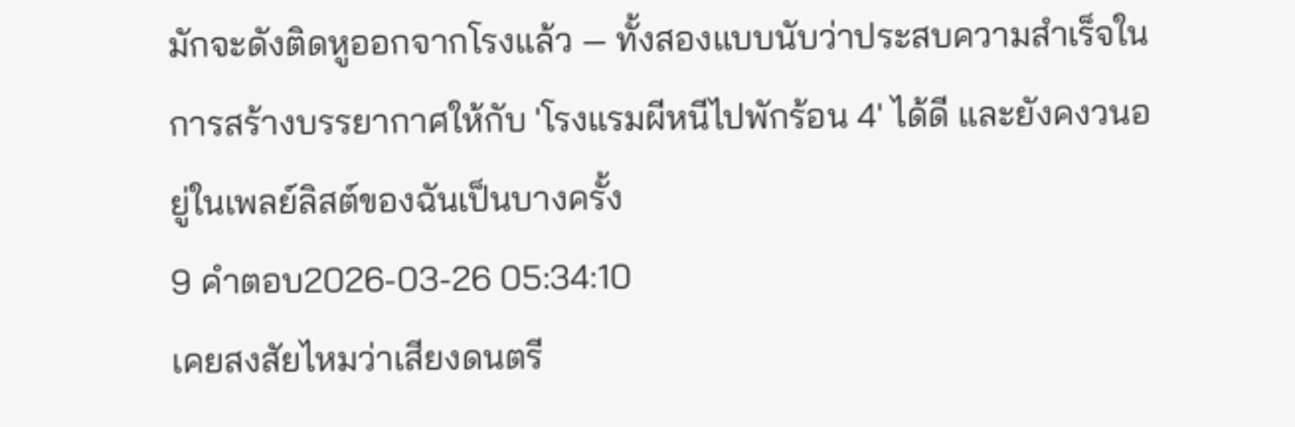มักจะดังติดหูออกจากโรงแล้ว — ทั้งสองแบบนับว่าประสบความสำเร็จในการสร้างบรรยากาศให้กับ 'โรงแรมผีหนีไปพักร้อน 4' ได้ดี และยังคงวนอยู่ในเพลย์ลิสต์ของฉันเป็นบางครั้ง
9 คำตอบ2026-03-26 05:34:10
เคยสงสัยไหมว่าเสียงดนตรี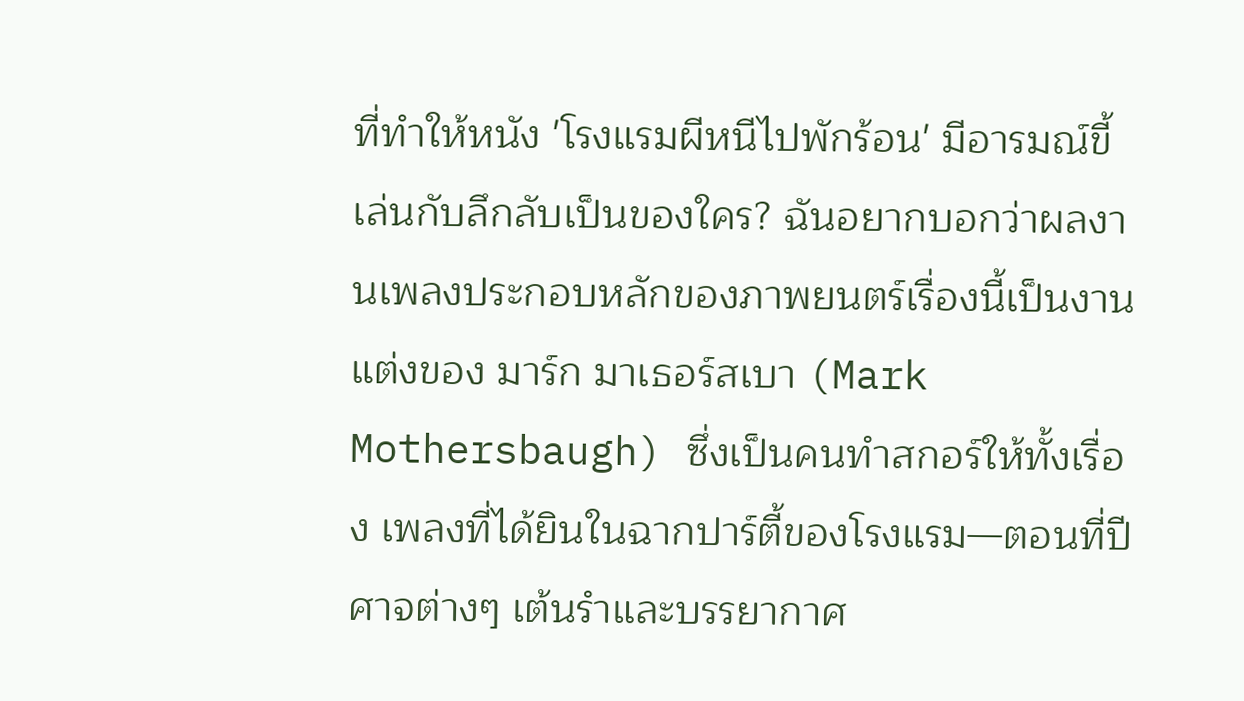ที่ทำให้หนัง 'โรงแรมผีหนีไปพักร้อน' มีอารมณ์ขี้เล่นกับลึกลับเป็นของใคร? ฉันอยากบอกว่าผลงานเพลงประกอบหลักของภาพยนตร์เรื่องนี้เป็นงานแต่งของ มาร์ก มาเธอร์สเบา (Mark Mothersbaugh) ซึ่งเป็นคนทำสกอร์ให้ทั้งเรื่อง เพลงที่ได้ยินในฉากปาร์ตี้ของโรงแรม—ตอนที่ปีศาจต่างๆ เต้นรำและบรรยากาศ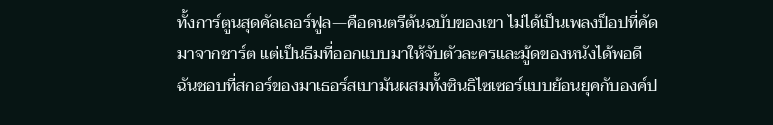ทั้งการ์ตูนสุดคัลเลอร์ฟูล—คือดนตรีต้นฉบับของเขา ไม่ได้เป็นเพลงป็อปที่คัดมาจากชาร์ต แต่เป็นธีมที่ออกแบบมาให้จับตัวละครและมู้ดของหนังได้พอดี
ฉันชอบที่สกอร์ของมาเธอร์สเบามันผสมทั้งซินธิไซเซอร์แบบย้อนยุคกับองค์ป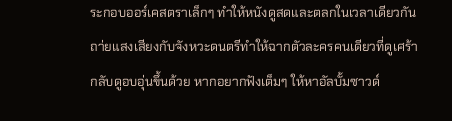ระกอบออร์เคสตราเล็กๆ ทำให้หนังดูสดและตลกในเวลาเดียวกัน ถา่ยแสงเสียงกับจังหวะดนตรีทำให้ฉากตัวละครคนเดียวที่ดูเศร้ากลับดูอบอุ่นขึ้นด้วย หากอยากฟังเต็มๆ ให้หาอัลบั้มซาวด์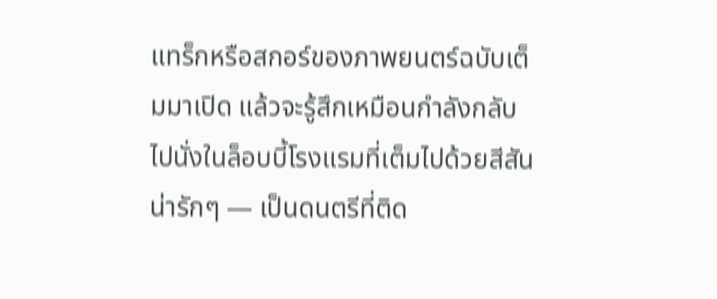แทร็กหรือสกอร์ของภาพยนตร์ฉบับเต็มมาเปิด แล้วจะรู้สึกเหมือนกำลังกลับไปนั่งในล็อบบี้โรงแรมที่เต็มไปด้วยสีสันน่ารักๆ — เป็นดนตรีที่ติด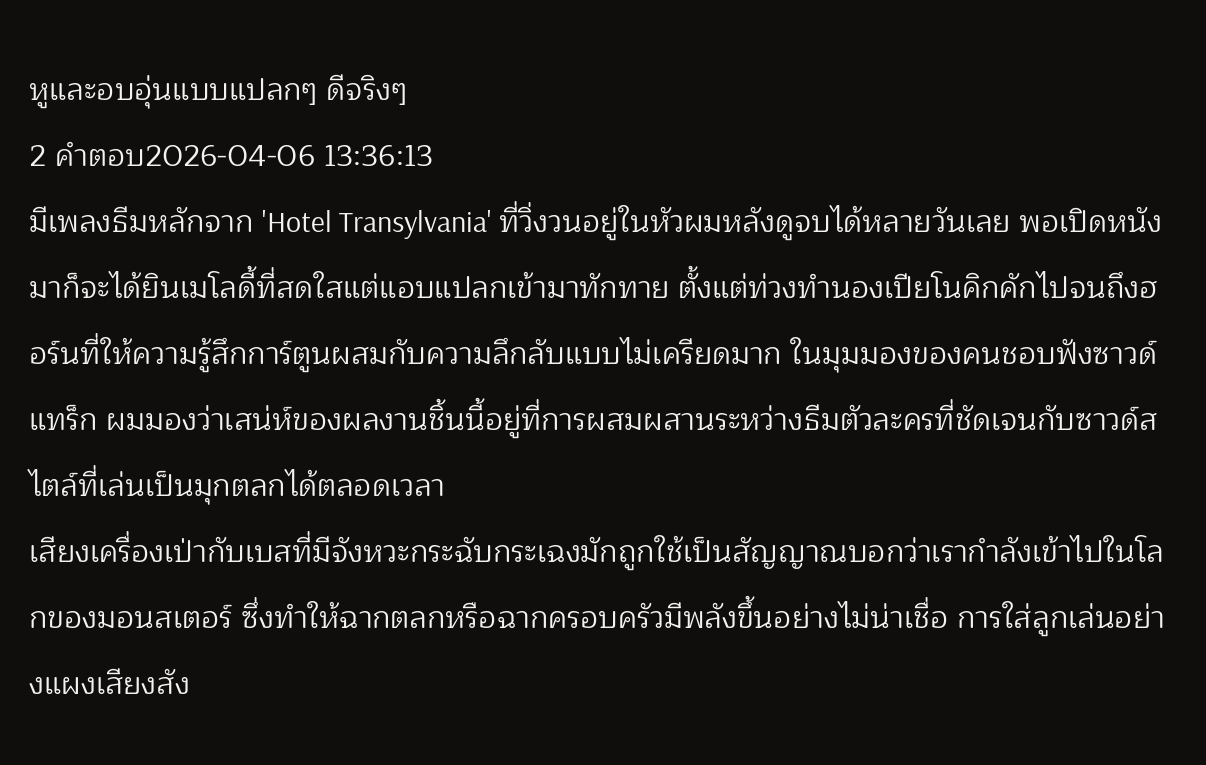หูและอบอุ่นแบบแปลกๆ ดีจริงๆ
2 คำตอบ2026-04-06 13:36:13
มีเพลงธีมหลักจาก 'Hotel Transylvania' ที่วิ่งวนอยู่ในหัวผมหลังดูจบได้หลายวันเลย พอเปิดหนังมาก็จะได้ยินเมโลดี้ที่สดใสแต่แอบแปลกเข้ามาทักทาย ตั้งแต่ท่วงทำนองเปียโนคิกคักไปจนถึงฮอร์นที่ให้ความรู้สึกการ์ตูนผสมกับความลึกลับแบบไม่เครียดมาก ในมุมมองของคนชอบฟังซาวด์แทร็ก ผมมองว่าเสน่ห์ของผลงานชิ้นนี้อยู่ที่การผสมผสานระหว่างธีมตัวละครที่ชัดเจนกับซาวด์สไตล์ที่เล่นเป็นมุกตลกได้ตลอดเวลา
เสียงเครื่องเป่ากับเบสที่มีจังหวะกระฉับกระเฉงมักถูกใช้เป็นสัญญาณบอกว่าเรากำลังเข้าไปในโลกของมอนสเตอร์ ซึ่งทำให้ฉากตลกหรือฉากครอบครัวมีพลังขึ้นอย่างไม่น่าเชื่อ การใส่ลูกเล่นอย่างแผงเสียงสัง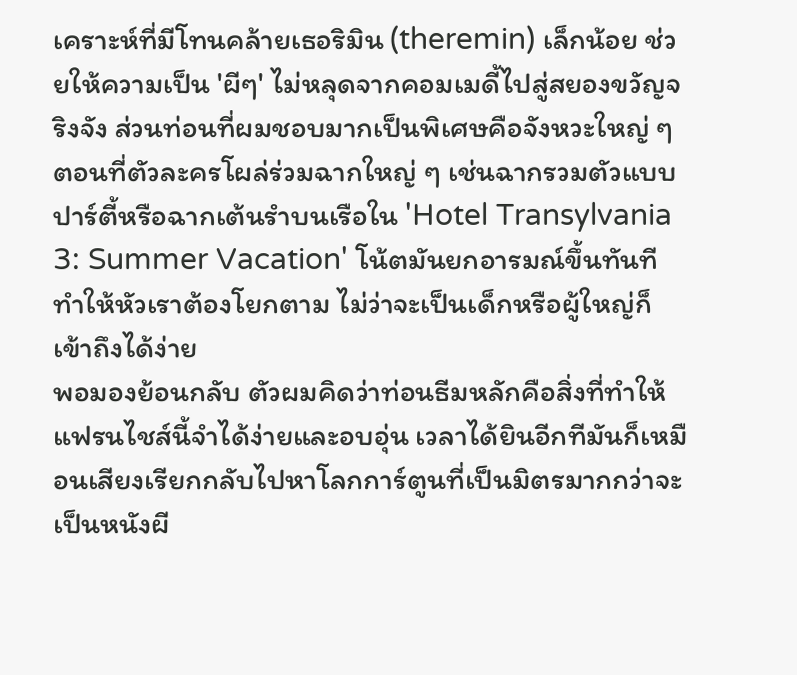เคราะห์ที่มีโทนคล้ายเธอริมิน (theremin) เล็กน้อย ช่วยให้ความเป็น 'ผีๆ' ไม่หลุดจากคอมเมดี้ไปสู่สยองขวัญจริงจัง ส่วนท่อนที่ผมชอบมากเป็นพิเศษคือจังหวะใหญ่ ๆ ตอนที่ตัวละครโผล่ร่วมฉากใหญ่ ๆ เช่นฉากรวมตัวแบบปาร์ตี้หรือฉากเต้นรำบนเรือใน 'Hotel Transylvania 3: Summer Vacation' โน้ตมันยกอารมณ์ขึ้นทันที ทำให้หัวเราต้องโยกตาม ไม่ว่าจะเป็นเด็กหรือผู้ใหญ่ก็เข้าถึงได้ง่าย
พอมองย้อนกลับ ตัวผมคิดว่าท่อนธีมหลักคือสิ่งที่ทำให้แฟรนไชส์นี้จำได้ง่ายและอบอุ่น เวลาได้ยินอีกทีมันก็เหมือนเสียงเรียกกลับไปหาโลกการ์ตูนที่เป็นมิตรมากกว่าจะเป็นหนังผี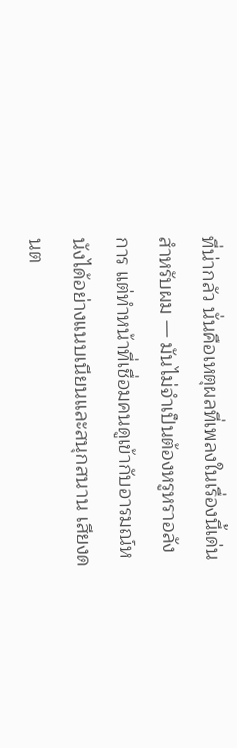ที่น่ากลัว นั่นคือเหตุผลที่เพลงในเรื่องนี้เด่นสำหรับผม — มันไม่จำเป็นต้องหรูหราอลังการ แต่ทำหน้าที่เชื่อมคนดูเข้ากับอารมณ์หนังได้อย่างแนบเนียนและสนุกสนาน เสียงดนต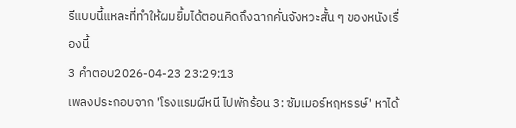รีแบบนี้แหละที่ทำให้ผมยิ้มได้ตอนคิดถึงฉากคั่นจังหวะสั้น ๆ ของหนังเรื่องนี้
3 คำตอบ2026-04-23 23:29:13
เพลงประกอบจาก 'โรงแรมผีหนี ไปพักร้อน 3: ซัมเมอร์หฤหรรษ์' หาได้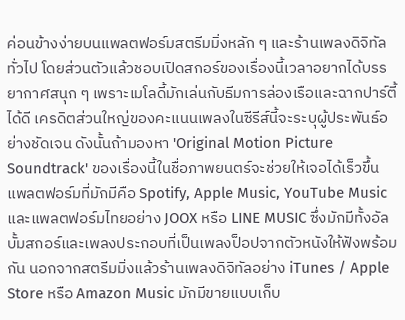ค่อนข้างง่ายบนแพลตฟอร์มสตรีมมิ่งหลัก ๆ และร้านเพลงดิจิทัลทั่วไป โดยส่วนตัวแล้วชอบเปิดสกอร์ของเรื่องนี้เวลาอยากได้บรรยากาศสนุก ๆ เพราะเมโลดี้มักเล่นกับธีมการล่องเรือและฉากปาร์ตี้ได้ดี เครดิตส่วนใหญ่ของคะแนนเพลงในซีรีส์นี้จะระบุผู้ประพันธ์อย่างชัดเจน ดังนั้นถ้ามองหา 'Original Motion Picture Soundtrack' ของเรื่องนี้ในชื่อภาพยนตร์จะช่วยให้เจอได้เร็วขึ้น
แพลตฟอร์มที่มักมีคือ Spotify, Apple Music, YouTube Music และแพลตฟอร์มไทยอย่าง JOOX หรือ LINE MUSIC ซึ่งมักมีทั้งอัลบั้มสกอร์และเพลงประกอบที่เป็นเพลงป็อปจากตัวหนังให้ฟังพร้อมกัน นอกจากสตรีมมิ่งแล้วร้านเพลงดิจิทัลอย่าง iTunes / Apple Store หรือ Amazon Music มักมีขายแบบเก็บ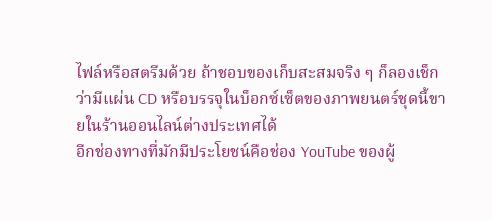ไฟล์หรือสตรีมด้วย ถ้าชอบของเก็บสะสมจริง ๆ ก็ลองเช็กว่ามีแผ่น CD หรือบรรจุในบ็อกซ์เซ็ตของภาพยนตร์ชุดนี้ขายในร้านออนไลน์ต่างประเทศได้
อีกช่องทางที่มักมีประโยชน์คือช่อง YouTube ของผู้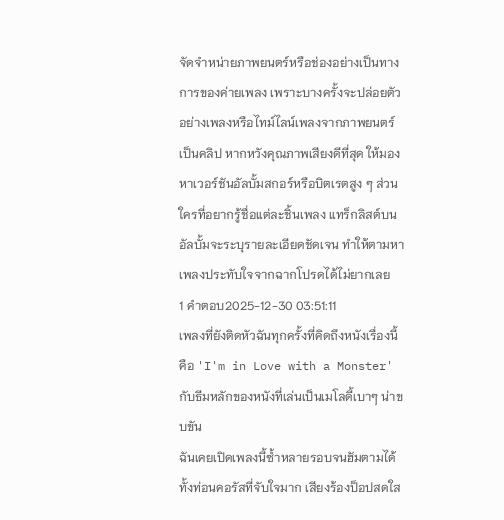จัดจำหน่ายภาพยนตร์หรือช่องอย่างเป็นทางการของค่ายเพลง เพราะบางครั้งจะปล่อยตัวอย่างเพลงหรือไทม์ไลน์เพลงจากภาพยนตร์เป็นคลิป หากหวังคุณภาพเสียงดีที่สุด ให้มองหาเวอร์ชันอัลบั้มสกอร์หรือบิตเรตสูง ๆ ส่วนใครที่อยากรู้ชื่อแต่ละชิ้นเพลง แทร็กลิสต์บนอัลบั้มจะระบุรายละเอียดชัดเจน ทำให้ตามหาเพลงประทับใจจากฉากโปรดได้ไม่ยากเลย
1 คำตอบ2025-12-30 03:51:11
เพลงที่ยังติดหัวฉันทุกครั้งที่คิดถึงหนังเรื่องนี้คือ 'I'm in Love with a Monster' กับธีมหลักของหนังที่เล่นเป็นเมโลดี้เบาๆ น่าขบขัน
ฉันเคยเปิดเพลงนี้ซ้ำหลายรอบจนฮัมตามได้ทั้งท่อนคอรัสที่จับใจมาก เสียงร้องป็อปสดใส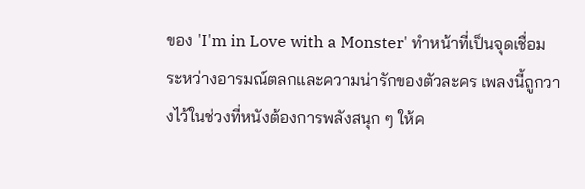ของ 'I'm in Love with a Monster' ทำหน้าที่เป็นจุดเชื่อมระหว่างอารมณ์ตลกและความน่ารักของตัวละคร เพลงนี้ถูกวางไว้ในช่วงที่หนังต้องการพลังสนุก ๆ ให้ค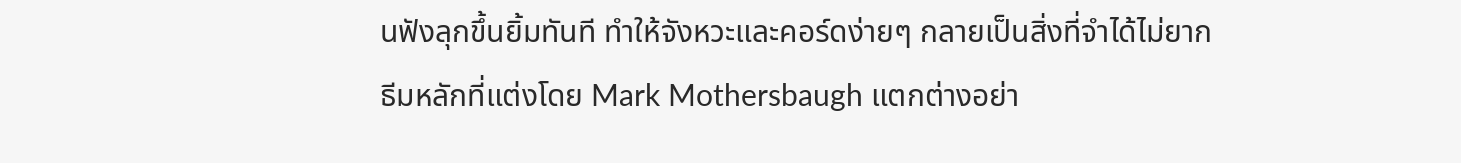นฟังลุกขึ้นยิ้มทันที ทำให้จังหวะและคอร์ดง่ายๆ กลายเป็นสิ่งที่จำได้ไม่ยาก
ธีมหลักที่แต่งโดย Mark Mothersbaugh แตกต่างอย่า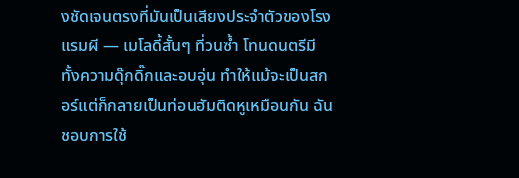งชัดเจนตรงที่มันเป็นเสียงประจำตัวของโรงแรมผี — เมโลดี้สั้นๆ ที่วนซ้ำ โทนดนตรีมีทั้งความดุ๊กดิ๊กและอบอุ่น ทำให้แม้จะเป็นสกอร์แต่ก็กลายเป็นท่อนฮัมติดหูเหมือนกัน ฉันชอบการใช้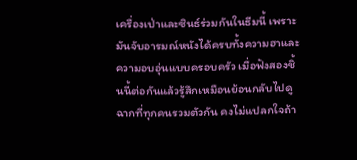เครื่องเป่าและซินธ์ร่วมกันในธีมนี้ เพราะมันจับอารมณ์หนังได้ครบทั้งความฮาและความอบอุ่นแบบครอบครัว เมื่อฟังสองชิ้นนี้ต่อกันแล้วรู้สึกเหมือนย้อนกลับไปดูฉากที่ทุกคนรวมตัวกัน คงไม่แปลกใจถ้า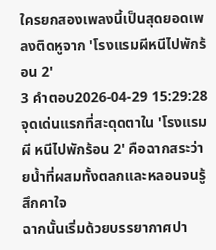ใครยกสองเพลงนี้เป็นสุดยอดเพลงติดหูจาก 'โรงแรมผีหนีไปพักร้อน 2'
3 คำตอบ2026-04-29 15:29:28
จุดเด่นแรกที่สะดุดตาใน 'โรงแรมผี หนีไปพักร้อน 2' คือฉากสระว่ายน้ำที่ผสมทั้งตลกและหลอนจนรู้สึกคาใจ
ฉากนั้นเริ่มด้วยบรรยากาศปา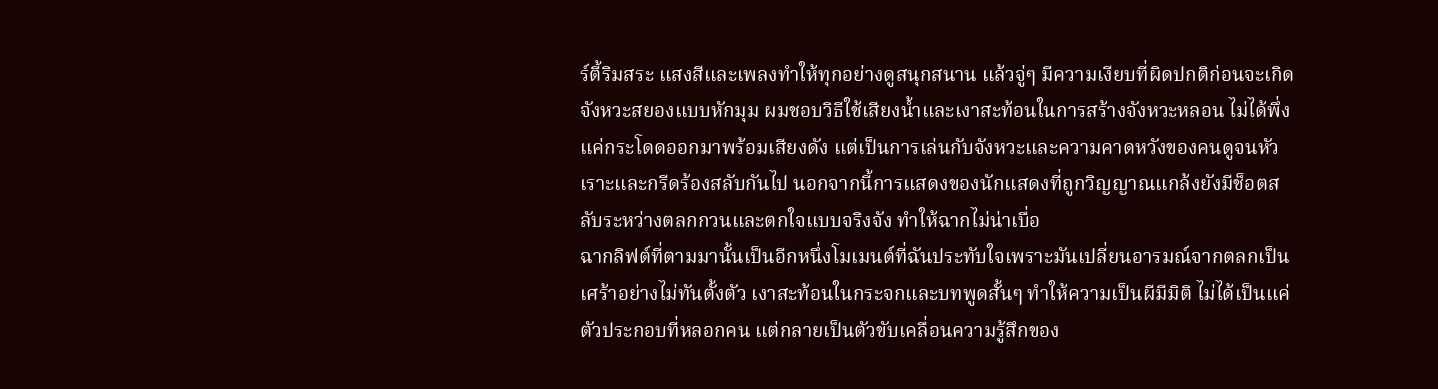ร์ตี้ริมสระ แสงสีและเพลงทำให้ทุกอย่างดูสนุกสนาน แล้วจู่ๆ มีความเงียบที่ผิดปกติก่อนจะเกิดจังหวะสยองแบบหักมุม ผมชอบวิธีใช้เสียงน้ำและเงาสะท้อนในการสร้างจังหวะหลอน ไม่ได้พึ่งแค่กระโดดออกมาพร้อมเสียงดัง แต่เป็นการเล่นกับจังหวะและความคาดหวังของคนดูจนหัวเราะและกรีดร้องสลับกันไป นอกจากนี้การแสดงของนักแสดงที่ถูกวิญญาณแกล้งยังมีช็อตสลับระหว่างตลกกวนและตกใจแบบจริงจัง ทำให้ฉากไม่น่าเบื่อ
ฉากลิฟต์ที่ตามมานั้นเป็นอีกหนึ่งโมเมนต์ที่ฉันประทับใจเพราะมันเปลี่ยนอารมณ์จากตลกเป็นเศร้าอย่างไม่ทันตั้งตัว เงาสะท้อนในกระจกและบทพูดสั้นๆ ทำให้ความเป็นผีมีมิติ ไม่ได้เป็นแค่ตัวประกอบที่หลอกคน แต่กลายเป็นตัวขับเคลื่อนความรู้สึกของ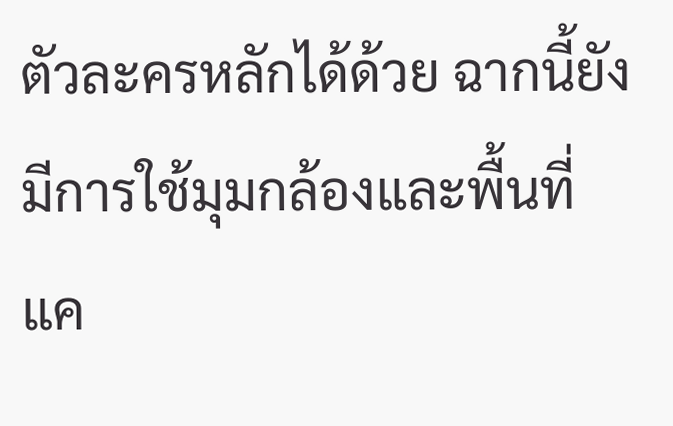ตัวละครหลักได้ด้วย ฉากนี้ยังมีการใช้มุมกล้องและพื้นที่แค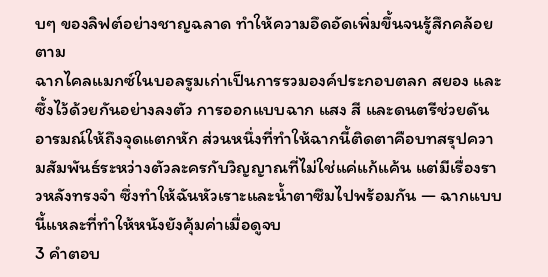บๆ ของลิฟต์อย่างชาญฉลาด ทำให้ความอึดอัดเพิ่มขึ้นจนรู้สึกคล้อยตาม
ฉากไคลแมกซ์ในบอลรูมเก่าเป็นการรวมองค์ประกอบตลก สยอง และซึ้งไว้ด้วยกันอย่างลงตัว การออกแบบฉาก แสง สี และดนตรีช่วยดันอารมณ์ให้ถึงจุดแตกหัก ส่วนหนึ่งที่ทำให้ฉากนี้ติดตาคือบทสรุปความสัมพันธ์ระหว่างตัวละครกับวิญญาณที่ไม่ใช่แค่แก้แค้น แต่มีเรื่องราวหลังทรงจำ ซึ่งทำให้ฉันหัวเราะและน้ำตาซึมไปพร้อมกัน — ฉากแบบนี้แหละที่ทำให้หนังยังคุ้มค่าเมื่อดูจบ
3 คำตอบ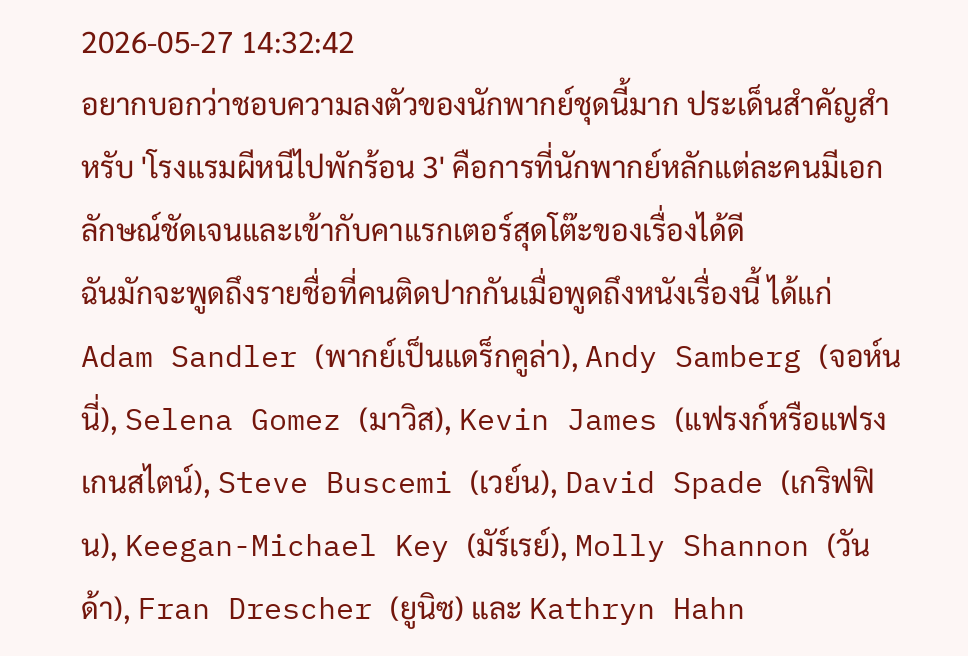2026-05-27 14:32:42
อยากบอกว่าชอบความลงตัวของนักพากย์ชุดนี้มาก ประเด็นสำคัญสำหรับ 'โรงแรมผีหนีไปพักร้อน 3' คือการที่นักพากย์หลักแต่ละคนมีเอกลักษณ์ชัดเจนและเข้ากับคาแรกเตอร์สุดโต๊ะของเรื่องได้ดี
ฉันมักจะพูดถึงรายชื่อที่คนติดปากกันเมื่อพูดถึงหนังเรื่องนี้ ได้แก่ Adam Sandler (พากย์เป็นแดร็กคูล่า), Andy Samberg (จอห์นนี่), Selena Gomez (มาวิส), Kevin James (แฟรงก์หรือแฟรงเกนสไตน์), Steve Buscemi (เวย์น), David Spade (เกริฟฟิน), Keegan-Michael Key (มัร์เรย์), Molly Shannon (วันด้า), Fran Drescher (ยูนิซ) และ Kathryn Hahn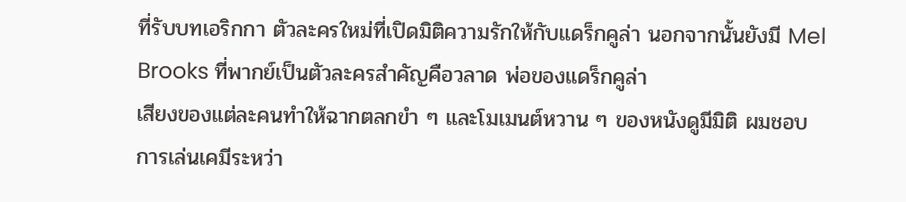ที่รับบทเอริกกา ตัวละครใหม่ที่เปิดมิติความรักให้กับแดร็กคูล่า นอกจากนั้นยังมี Mel Brooks ที่พากย์เป็นตัวละครสำคัญคือวลาด พ่อของแดร็กคูล่า
เสียงของแต่ละคนทำให้ฉากตลกขำ ๆ และโมเมนต์หวาน ๆ ของหนังดูมีมิติ ผมชอบการเล่นเคมีระหว่า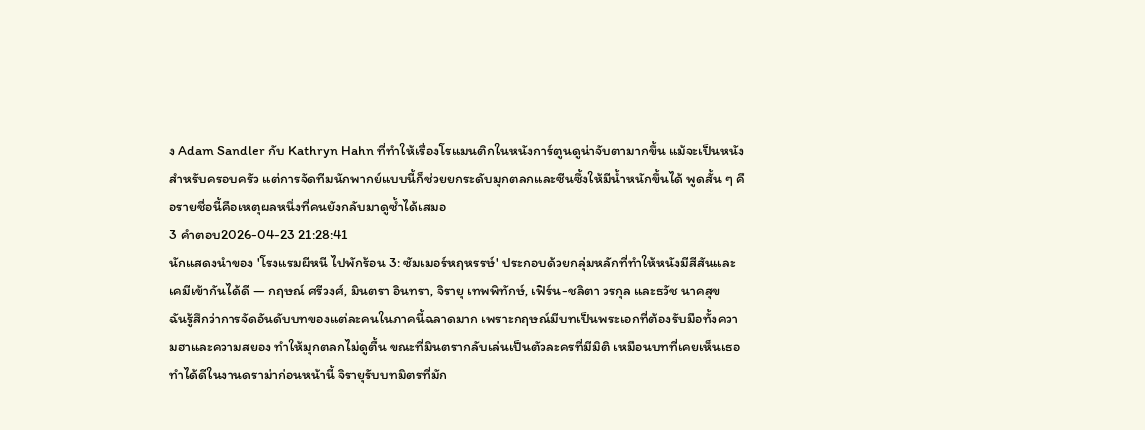ง Adam Sandler กับ Kathryn Hahn ที่ทำให้เรื่องโรแมนติกในหนังการ์ตูนดูน่าจับตามากขึ้น แม้จะเป็นหนังสำหรับครอบครัว แต่การจัดทีมนักพากย์แบบนี้ก็ช่วยยกระดับมุกตลกและซีนซึ้งให้มีน้ำหนักขึ้นได้ พูดสั้น ๆ คือรายชื่อนี้คือเหตุผลหนึ่งที่คนยังกลับมาดูซ้ำได้เสมอ
3 คำตอบ2026-04-23 21:28:41
นักแสดงนำของ 'โรงแรมผีหนี ไปพักร้อน 3: ซัมเมอร์หฤหรรษ์' ประกอบด้วยกลุ่มหลักที่ทำให้หนังมีสีสันและเคมีเข้ากันได้ดี — กฤษณ์ ศรีวงศ์, มินตรา อินทรา, จิรายุ เทพพิทักษ์, เฟิร์น-ชลิตา วรกุล และธวัช นาคสุข
ฉันรู้สึกว่าการจัดอันดับบทของแต่ละคนในภาคนี้ฉลาดมาก เพราะกฤษณ์มีบทเป็นพระเอกที่ต้องรับมือทั้งความฮาและความสยอง ทำให้มุกตลกไม่ดูตื้น ขณะที่มินตรากลับเล่นเป็นตัวละครที่มีมิติ เหมือนบทที่เคยเห็นเธอทำได้ดีในงานดราม่าก่อนหน้านี้ จิรายุรับบทมิตรที่มัก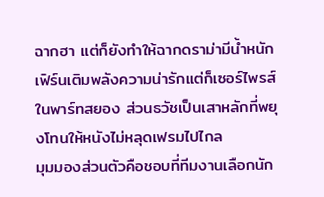ฉากฮา แต่ก็ยังทำให้ฉากดราม่ามีน้ำหนัก เฟิร์นเติมพลังความน่ารักแต่ก็เซอร์ไพรส์ในพาร์ทสยอง ส่วนธวัชเป็นเสาหลักที่พยุงโทนให้หนังไม่หลุดเฟรมไปไกล
มุมมองส่วนตัวคือชอบที่ทีมงานเลือกนัก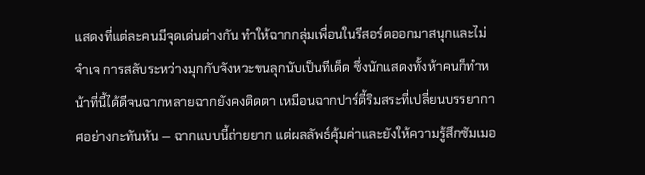แสดงที่แต่ละคนมีจุดเด่นต่างกัน ทำให้ฉากกลุ่มเพื่อนในรีสอร์ตออกมาสนุกและไม่จำเจ การสลับระหว่างมุกกับจังหวะขนลุกนับเป็นทีเด็ด ซึ่งนักแสดงทั้งห้าคนก็ทำหน้าที่นี้ได้ดีจนฉากหลายฉากยังคงติดตา เหมือนฉากปาร์ตี้ริมสระที่เปลี่ยนบรรยากาศอย่างกะทันหัน — ฉากแบบนี้ถ่ายยาก แต่ผลลัพธ์คุ้มค่าและยังให้ความรู้สึกซัมเมอ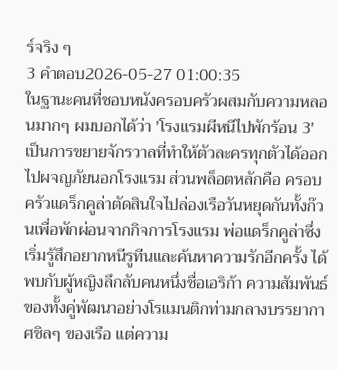ร์จริง ๆ
3 คำตอบ2026-05-27 01:00:35
ในฐานะคนที่ชอบหนังครอบครัวผสมกับความหลอนมากๆ ผมบอกได้ว่า 'โรงแรมผีหนีไปพักร้อน 3' เป็นการขยายจักรวาลที่ทำให้ตัวละครทุกตัวได้ออกไปผจญภัยนอกโรงแรม ส่วนพล็อตหลักคือ ครอบครัวแดร็กคูล่าตัดสินใจไปล่องเรือวันหยุดกันทั้งก๊วนเพื่อพักผ่อนจากกิจการโรงแรม พ่อแดร็กคูล่าซึ่งเริ่มรู้สึกอยากหนีรูทีนและค้นหาความรักอีกครั้ง ได้พบกับผู้หญิงลึกลับคนหนึ่งชื่อเอริก้า ความสัมพันธ์ของทั้งคู่พัฒนาอย่างโรแมนติกท่ามกลางบรรยากาศชิลๆ ของเรือ แต่ความ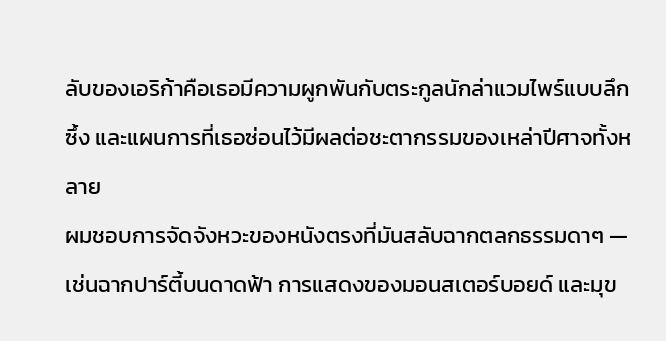ลับของเอริก้าคือเธอมีความผูกพันกับตระกูลนักล่าแวมไพร์แบบลึกซึ้ง และแผนการที่เธอซ่อนไว้มีผลต่อชะตากรรมของเหล่าปีศาจทั้งหลาย
ผมชอบการจัดจังหวะของหนังตรงที่มันสลับฉากตลกธรรมดาๆ — เช่นฉากปาร์ตี้บนดาดฟ้า การแสดงของมอนสเตอร์บอยด์ และมุข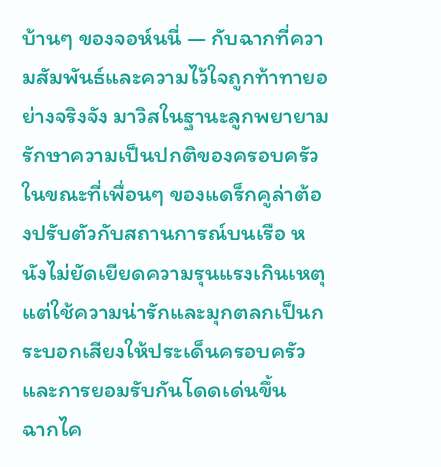บ้านๆ ของจอห์นนี่ — กับฉากที่ความสัมพันธ์และความไว้ใจถูกท้าทายอย่างจริงจัง มาวิสในฐานะลูกพยายามรักษาความเป็นปกติของครอบครัว ในขณะที่เพื่อนๆ ของแดร็กคูล่าต้องปรับตัวกับสถานการณ์บนเรือ หนังไม่ยัดเยียดความรุนแรงเกินเหตุ แต่ใช้ความน่ารักและมุกตลกเป็นกระบอกเสียงให้ประเด็นครอบครัวและการยอมรับกันโดดเด่นขึ้น
ฉากไค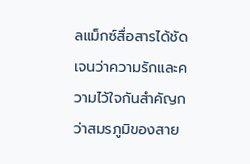ลแม็กซ์สื่อสารได้ชัดเจนว่าความรักและความไว้ใจกันสำคัญกว่าสมรภูมิของสาย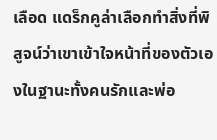เลือด แดร็กคูล่าเลือกทำสิ่งที่พิสูจน์ว่าเขาเข้าใจหน้าที่ของตัวเองในฐานะทั้งคนรักและพ่อ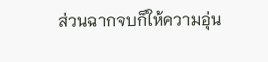ส่วนฉากจบก็ให้ความอุ่น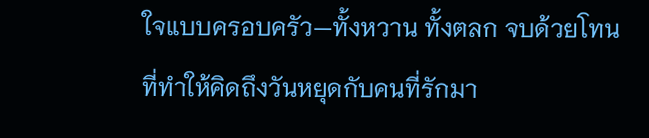ใจแบบครอบครัว—ทั้งหวาน ทั้งตลก จบด้วยโทนที่ทำให้คิดถึงวันหยุดกับคนที่รักมา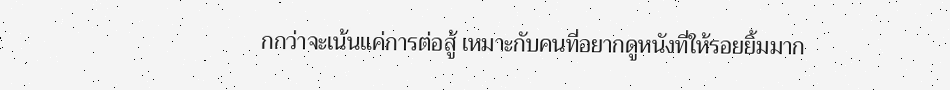กกว่าจะเน้นแค่การต่อสู้ เหมาะกับคนที่อยากดูหนังที่ให้รอยยิ้มมาก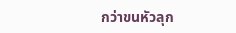กว่าขนหัวลุก